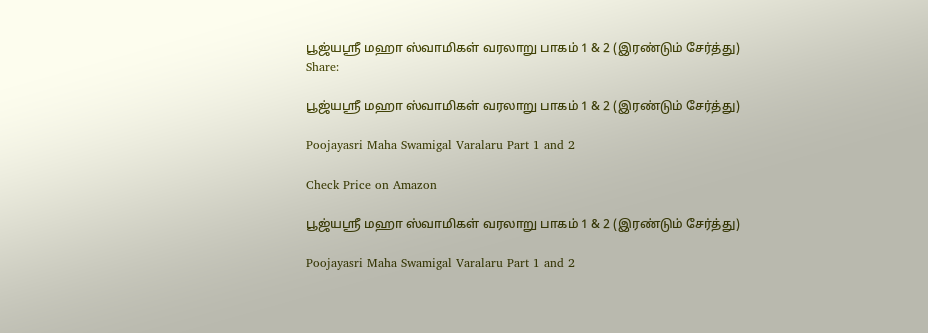பூஜ்யஸ்ரீ மஹா ஸ்வாமிகள் வரலாறு பாகம் 1 & 2 (இரண்டும் சேர்த்து)
Share:

பூஜ்யஸ்ரீ மஹா ஸ்வாமிகள் வரலாறு பாகம் 1 & 2 (இரண்டும் சேர்த்து)

Poojayasri Maha Swamigal Varalaru Part 1 and 2

Check Price on Amazon

பூஜ்யஸ்ரீ மஹா ஸ்வாமிகள் வரலாறு பாகம் 1 & 2 (இரண்டும் சேர்த்து)

Poojayasri Maha Swamigal Varalaru Part 1 and 2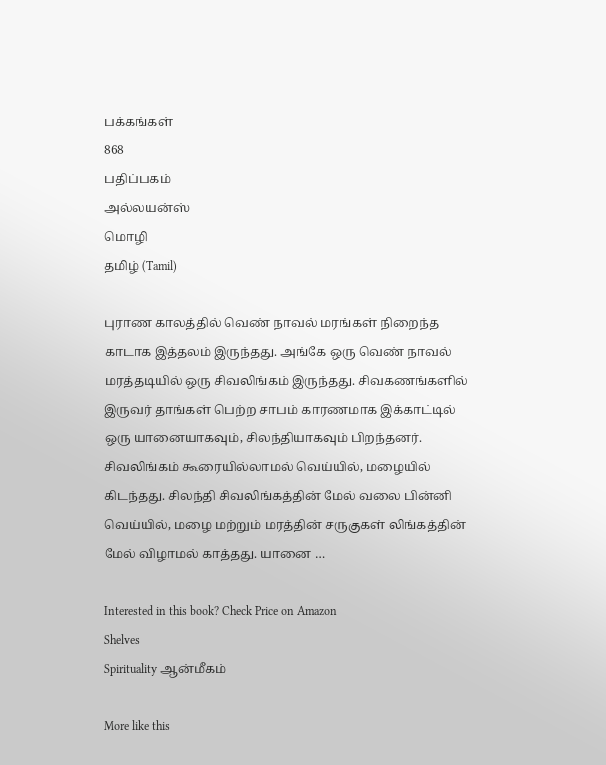பக்கங்கள்
868
பதிப்பகம்
அல்லயன்ஸ்
மொழி
தமிழ் (Tamil)

புராண காலத்தில் வெண் நாவல் மரங்கள் நிறைந்த காடாக இத்தலம் இருந்தது. அங்கே ஒரு வெண் நாவல் மரத்தடியில் ஒரு சிவலிங்கம் இருந்தது. சிவகணங்களில் இருவர் தாங்கள் பெற்ற சாபம் காரணமாக இக்காட்டில் ஒரு யானையாகவும், சிலந்தியாகவும் பிறந்தனர். சிவலிங்கம் கூரையில்லாமல் வெய்யில், மழையில் கிடந்தது. சிலந்தி சிவலிங்கத்தின் மேல் வலை பின்னி வெய்யில், மழை மற்றும் மரத்தின் சருகுகள் லிங்கத்தின் மேல் விழாமல் காத்தது. யானை …

Interested in this book? Check Price on Amazon
Shelves
Spirituality ஆன்மீகம்

More like this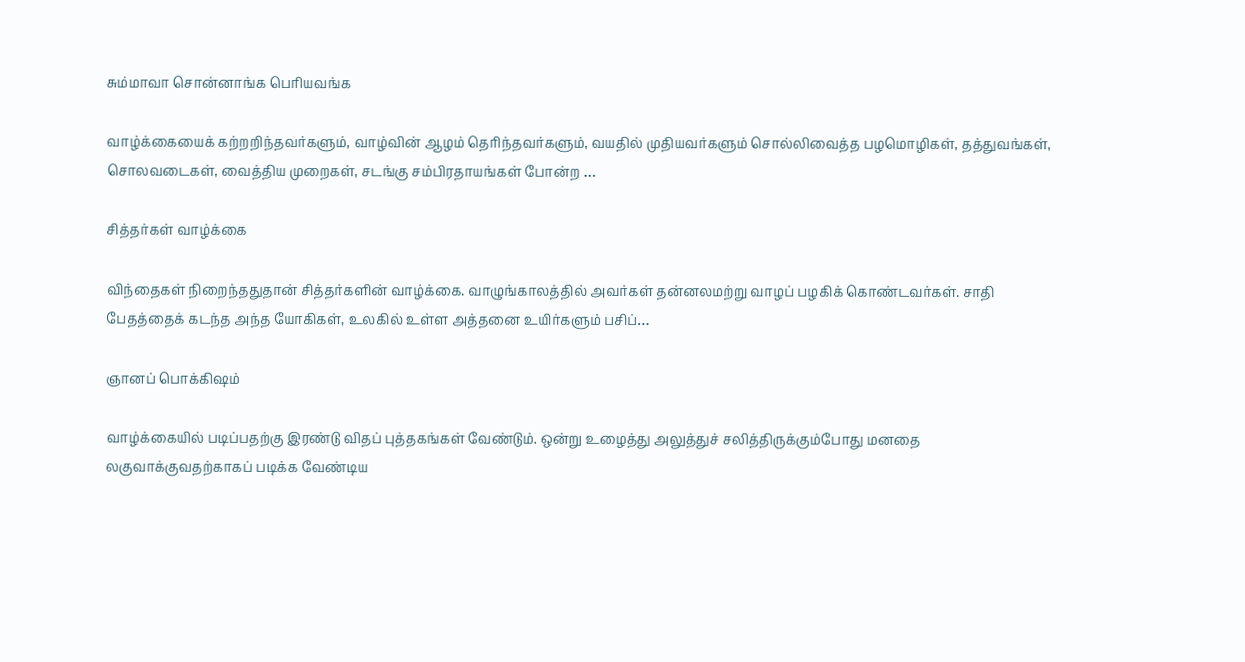சும்மாவா சொன்னாங்க பெரியவங்க

வாழ்க்கையைக் கற்றறிந்தவர்களும், வாழ்வின் ஆழம் தெரிந்தவர்களும், வயதில் முதியவர்களும் சொல்லிவைத்த பழமொழிகள், தத்துவங்கள், சொலவடைகள், வைத்திய முறைகள், சடங்கு சம்பிரதாயங்கள் போன்ற …

சித்தர்கள் வாழ்க்கை

விந்தைகள் நிறைந்ததுதான் சித்தர்களின் வாழ்க்கை. வாழுங்காலத்தில் அவர்கள் தன்னலமற்று வாழப் பழகிக் கொண்டவர்கள். சாதி பேதத்தைக் கடந்த அந்த யோகிகள், உலகில் உள்ள அத்தனை உயிர்களும் பசிப்…

ஞானப் பொக்கிஷம்

வாழ்க்கையில் படிப்பதற்கு இரண்டு விதப் புத்தகங்கள் வேண்டும். ஒன்று உழைத்து அலுத்துச் சலித்திருக்கும்போது மனதை லகுவாக்குவதற்காகப் படிக்க வேண்டிய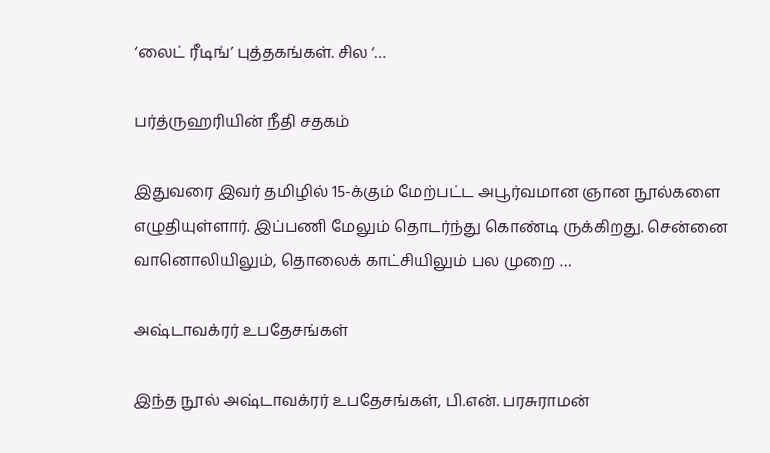‘லைட் ரீடிங்’ புத்தகங்கள். சில ‘…

பர்த்ருஹரியின் நீதி சதகம்

இதுவரை இவர் தமிழில் 15-க்கும் மேற்பட்ட அபூர்வமான ஞான நூல்களை எழுதியுள்ளார். இப்பணி மேலும் தொடர்ந்து கொண்டி ருக்கிறது. சென்னை வானொலியிலும், தொலைக் காட்சியிலும் பல முறை …

அஷ்டாவக்ரர் உபதேசங்கள்

இந்த நூல் அஷ்டாவக்ரர் உபதேசங்கள், பி.என். பரசுராமன்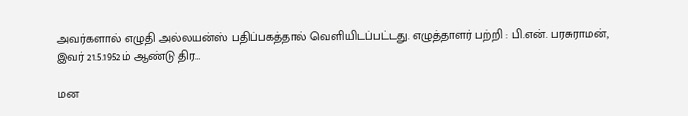அவர்களால் எழுதி அல்லயன்ஸ் பதிப்பகத்தால் வெளியிடப்பட்டது. எழுத்தாளர் பற்றி : பி.என். பரசுராமன், இவர் 21.5.1952ம் ஆண்டு திர…

மன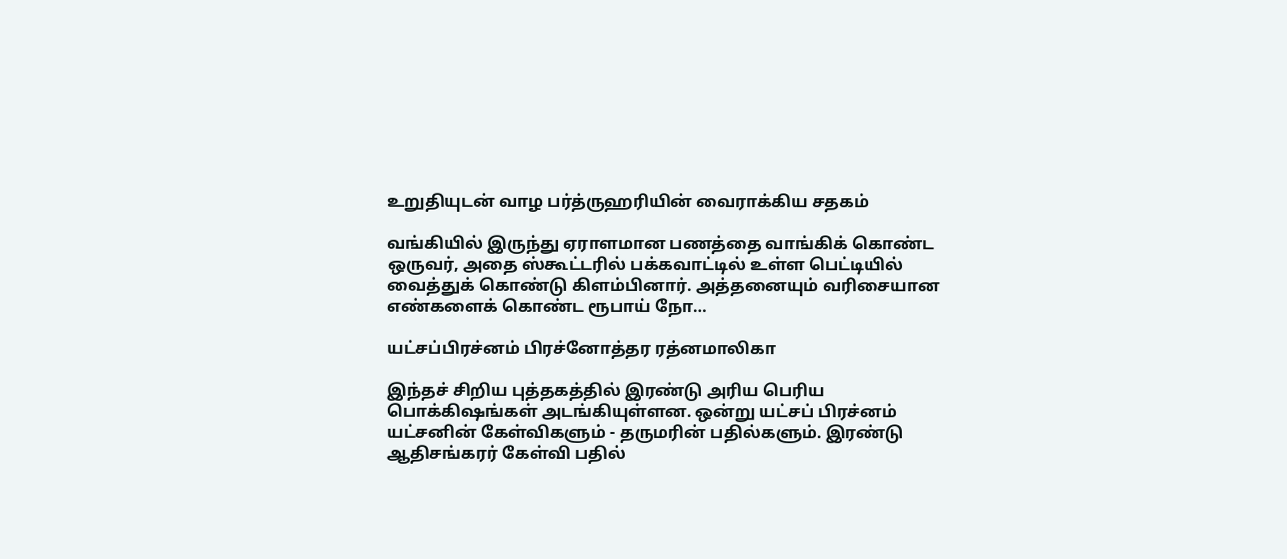உறுதியுடன் வாழ பர்த்ருஹரியின் வைராக்கிய சதகம்

வங்கியில் இருந்து ஏராளமான பணத்தை வாங்கிக் கொண்ட ஒருவர், அதை ஸ்கூட்டரில் பக்கவாட்டில் உள்ள பெட்டியில் வைத்துக் கொண்டு கிளம்பினார். அத்தனையும் வரிசையான எண்களைக் கொண்ட ரூபாய் நோ…

யட்சப்பிரச்னம் பிரச்னோத்தர ரத்னமாலிகா

இந்தச் சிறிய புத்தகத்தில் இரண்டு அரிய பெரிய பொக்கிஷங்கள் அடங்கியுள்ளன. ஒன்று யட்சப் பிரச்னம் யட்சனின் கேள்விகளும் - தருமரின் பதில்களும். இரண்டு ஆதிசங்கரர் கேள்வி பதில்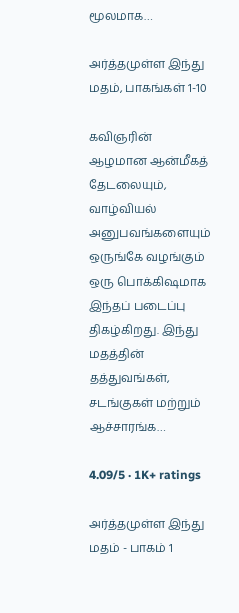மூலமாக…

அர்த்தமுள்ள இந்து மதம், பாகங்கள் 1-10

கவிஞரின் ஆழமான ஆன்மீகத் தேடலையும், வாழ்வியல் அனுபவங்களையும் ஒருங்கே வழங்கும் ஒரு பொக்கிஷமாக இந்தப் படைப்பு திகழ்கிறது. இந்து மதத்தின் தத்துவங்கள், சடங்குகள் மற்றும் ஆச்சாரங்க…

4.09/5 · 1K+ ratings

அர்த்தமுள்ள இந்து மதம் - பாகம் 1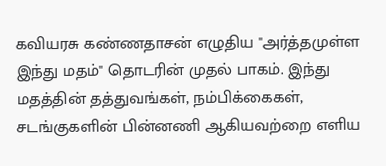கவியரசு கண்ணதாசன் எழுதிய "அர்த்தமுள்ள இந்து மதம்" தொடரின் முதல் பாகம். இந்து மதத்தின் தத்துவங்கள், நம்பிக்கைகள், சடங்குகளின் பின்னணி ஆகியவற்றை எளிய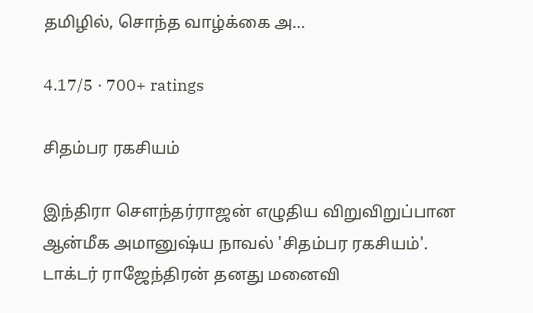தமிழில், சொந்த வாழ்க்கை அ…

4.17/5 · 700+ ratings

சிதம்பர ரகசியம்

இந்திரா சௌந்தர்ராஜன் எழுதிய விறுவிறுப்பான ஆன்மீக அமானுஷ்ய நாவல் 'சிதம்பர ரகசியம்'. டாக்டர் ராஜேந்திரன் தனது மனைவி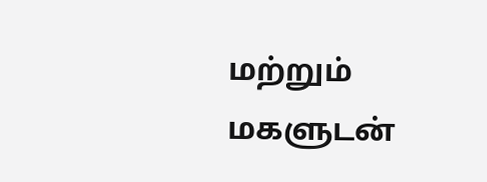மற்றும் மகளுடன்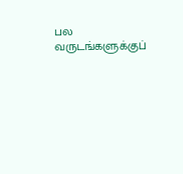பல வருடங்களுக்குப்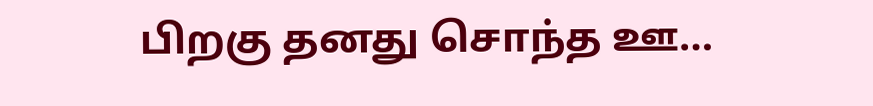பிறகு தனது சொந்த ஊ…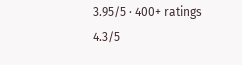3.95/5 · 400+ ratings
4.3/5